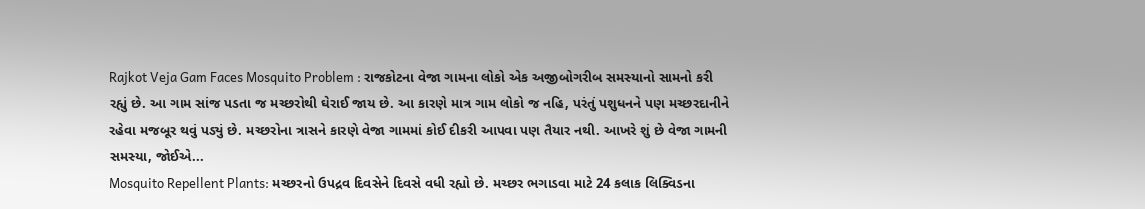Rajkot Veja Gam Faces Mosquito Problem : રાજકોટના વેજા ગામના લોકો એક અજીબોગરીબ સમસ્યાનો સામનો કરી રહ્યું છે. આ ગામ સાંજ પડતા જ મચ્છરોથી ઘેરાઈ જાય છે. આ કારણે માત્ર ગામ લોકો જ નહિ, પરંતું પશુધનને પણ મચ્છરદાનીને રહેવા મજબૂર થવું પડ્યું છે. મચ્છરોના ત્રાસને કારણે વેજા ગામમાં કોઈ દીકરી આપવા પણ તૈયાર નથી. આખરે શું છે વેજા ગામની સમસ્યા, જોઈએ...
Mosquito Repellent Plants: મચ્છરનો ઉપદ્રવ દિવસેને દિવસે વધી રહ્યો છે. મચ્છર ભગાડવા માટે 24 કલાક લિક્વિડના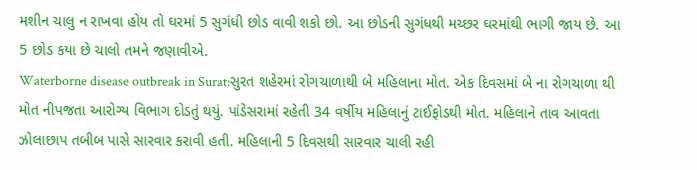મશીન ચાલુ ન રાખવા હોય તો ઘરમાં 5 સુગંધી છોડ વાવી શકો છો. આ છોડની સુગંધથી મચ્છર ઘરમાંથી ભાગી જાય છે. આ 5 છોડ કયા છે ચાલો તમને જણાવીએ.
Waterborne disease outbreak in Surat:સુરત શહેરમાં રોગચાળાથી બે મહિલાના મોત. એક દિવસમાં બે ના રોગચાળા થી મોત નીપજતા આરોગ્ય વિભાગ દોડતું થયું. પાંડેસરામાં રહેતી 34 વર્ષીય મહિલાનું ટાઈફોડથી મોત. મહિલાને તાવ આવતા ઝોલાછાપ તબીબ પાસે સારવાર કરાવી હતી. મહિલાની 5 દિવસથી સારવાર ચાલી રહી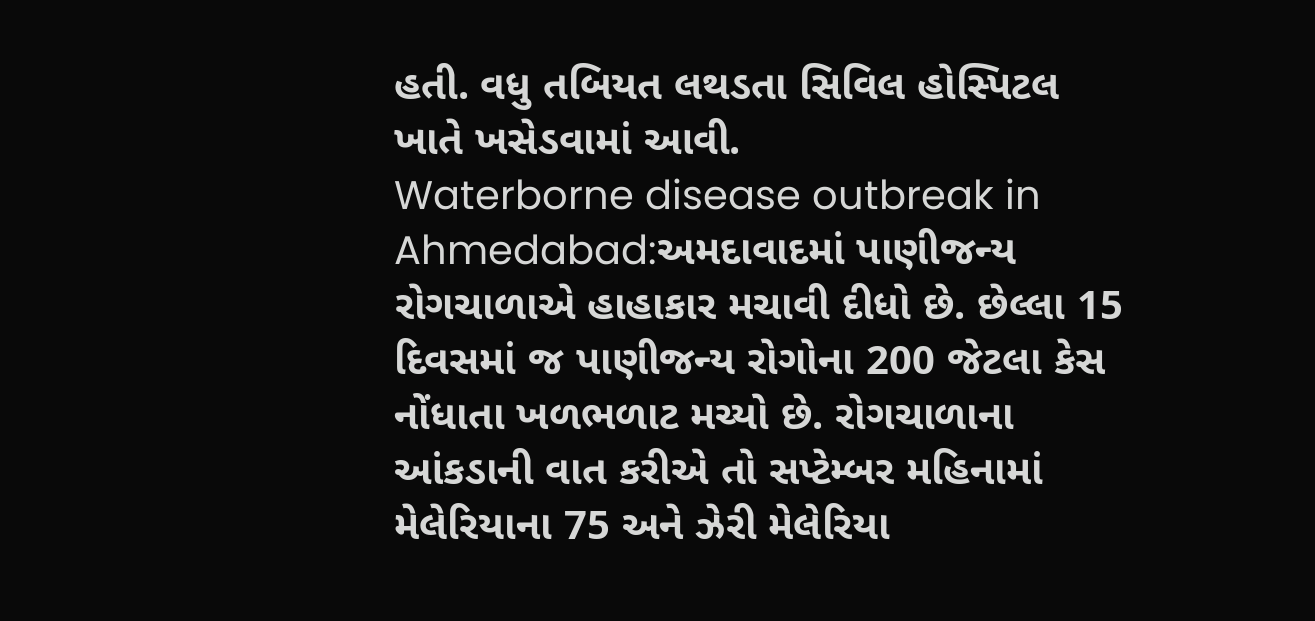હતી. વધુ તબિયત લથડતા સિવિલ હોસ્પિટલ ખાતે ખસેડવામાં આવી.
Waterborne disease outbreak in Ahmedabad:અમદાવાદમાં પાણીજન્ય રોગચાળાએ હાહાકાર મચાવી દીધો છે. છેલ્લા 15 દિવસમાં જ પાણીજન્ય રોગોના 200 જેટલા કેસ નોંધાતા ખળભળાટ મચ્યો છે. રોગચાળાના આંકડાની વાત કરીએ તો સપ્ટેમ્બર મહિનામાં મેલેરિયાના 75 અને ઝેરી મેલેરિયા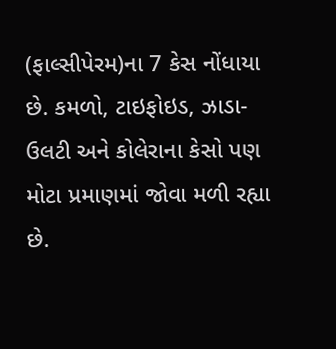(ફાલ્સીપેરમ)ના 7 કેસ નોંધાયા છે. કમળો, ટાઇફોઇડ, ઝાડા-ઉલટી અને કોલેરાના કેસો પણ મોટા પ્રમાણમાં જોવા મળી રહ્યા છે.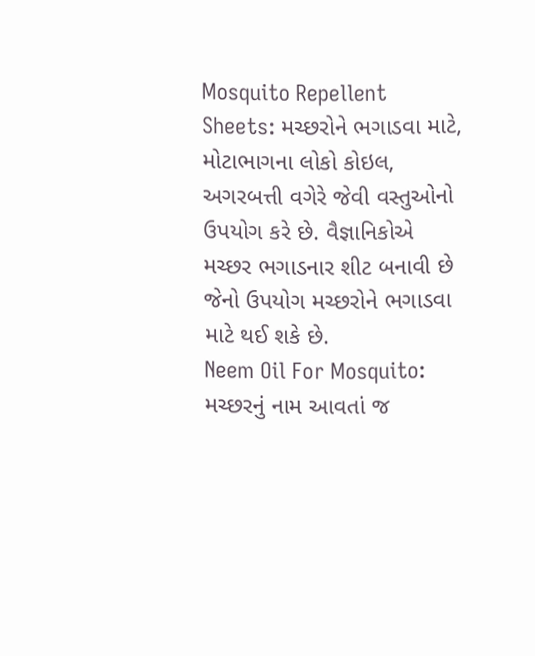Mosquito Repellent Sheets: મચ્છરોને ભગાડવા માટે, મોટાભાગના લોકો કોઇલ, અગરબત્તી વગેરે જેવી વસ્તુઓનો ઉપયોગ કરે છે. વૈજ્ઞાનિકોએ મચ્છર ભગાડનાર શીટ બનાવી છે જેનો ઉપયોગ મચ્છરોને ભગાડવા માટે થઈ શકે છે.
Neem Oil For Mosquito: મચ્છરનું નામ આવતાં જ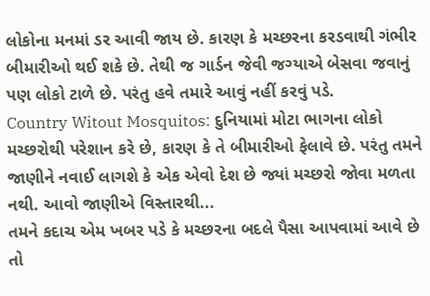લોકોના મનમાં ડર આવી જાય છે. કારણ કે મચ્છરના કરડવાથી ગંભીર બીમારીઓ થઈ શકે છે. તેથી જ ગાર્ડન જેવી જગ્યાએ બેસવા જવાનું પણ લોકો ટાળે છે. પરંતુ હવે તમારે આવું નહીં કરવું પડે.
Country Witout Mosquitos: દુનિયામાં મોટા ભાગના લોકો મચ્છરોથી પરેશાન કરે છે, કારણ કે તે બીમારીઓ ફેલાવે છે. પરંતુ તમને જાણીને નવાઈ લાગશે કે એક એવો દેશ છે જ્યાં મચ્છરો જોવા મળતા નથી. આવો જાણીએ વિસ્તારથી...
તમને કદાચ એમ ખબર પડે કે મચ્છરના બદલે પૈસા આપવામાં આવે છે તો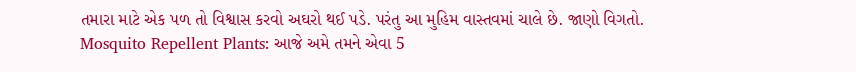તમારા માટે એક પળ તો વિશ્વાસ કરવો અઘરો થઈ પડે. પરંતુ આ મુહિમ વાસ્તવમાં ચાલે છે. જાણો વિગતો.
Mosquito Repellent Plants: આજે અમે તમને એવા 5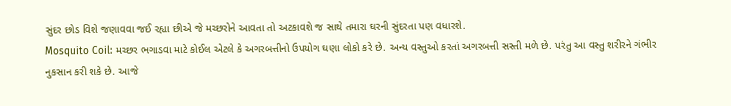સુંદર છોડ વિશે જણાવવા જઈ રહ્યા છીએ જે મચ્છરોને આવતા તો અટકાવશે જ સાથે તમારા ઘરની સુંદરતા પણ વધારશે.
Mosquito Coil: મચ્છર ભગાડવા માટે કોઈલ એટલે કે અગરબત્તીનો ઉપયોગ ઘણા લોકો કરે છે. અન્ય વસ્તુઓ કરતાં અગરબત્તી સસ્તી મળે છે. પરંતુ આ વસ્તુ શરીરને ગંભીર નુકસાન કરી શકે છે. આજે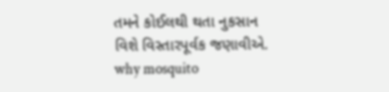તમને કોઈલથી થતા નુકસાન વિશે વિસ્તારપૂર્વક જણાવીએ.
why mosquito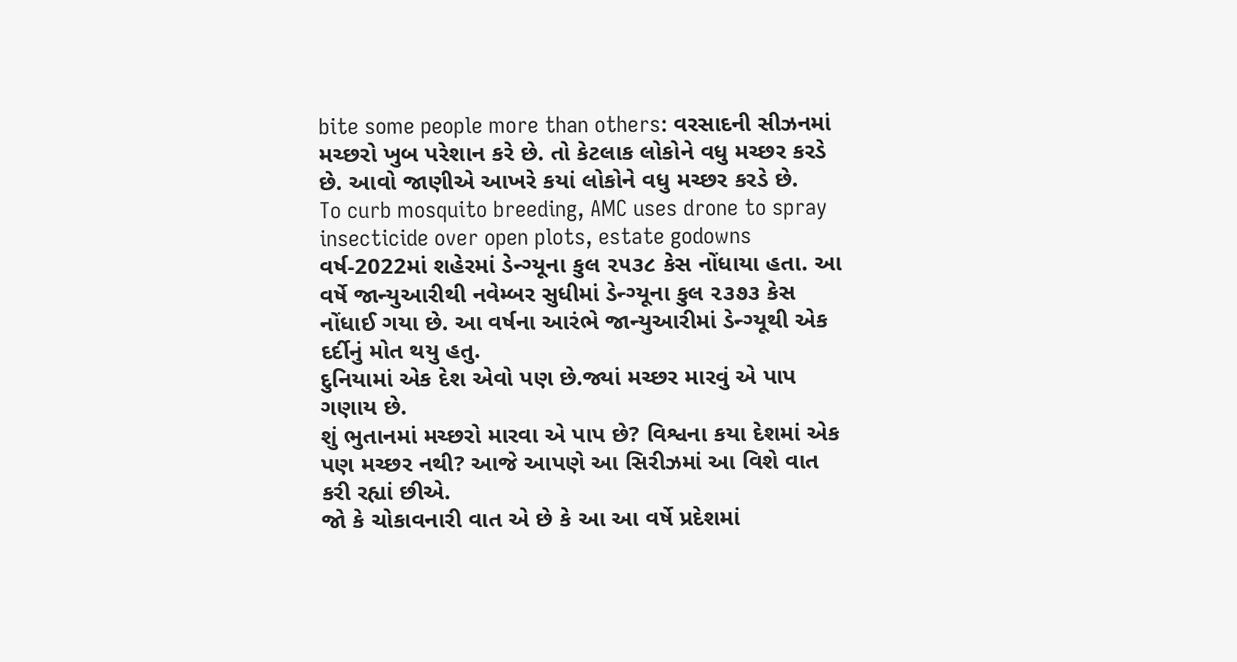bite some people more than others: વરસાદની સીઝનમાં મચ્છરો ખુબ પરેશાન કરે છે. તો કેટલાક લોકોને વધુ મચ્છર કરડે છે. આવો જાણીએ આખરે કયાં લોકોને વધુ મચ્છર કરડે છે.
To curb mosquito breeding, AMC uses drone to spray insecticide over open plots, estate godowns
વર્ષ-2022માં શહેરમાં ડેન્ગ્યૂના કુલ ૨૫૩૮ કેસ નોંધાયા હતા. આ વર્ષે જાન્યુઆરીથી નવેમ્બર સુધીમાં ડેન્ગ્યૂના કુલ ૨૩૭૩ કેસ નોંધાઈ ગયા છે. આ વર્ષના આરંભે જાન્યુઆરીમાં ડેન્ગ્યૂથી એક દર્દીનું મોત થયુ હતુ.
દુનિયામાં એક દેશ એવો પણ છે.જ્યાં મચ્છર મારવું એ પાપ ગણાય છે.
શું ભુતાનમાં મચ્છરો મારવા એ પાપ છે? વિશ્વના કયા દેશમાં એક પણ મચ્છર નથી? આજે આપણે આ સિરીઝમાં આ વિશે વાત કરી રહ્યાં છીએ.
જો કે ચોકાવનારી વાત એ છે કે આ આ વર્ષે પ્રદેશમાં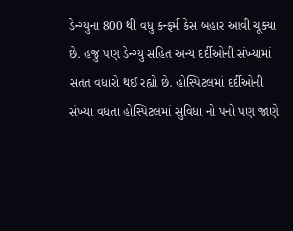ડેન્ગ્યુના 800 થી વધુ કન્ફર્મ કેસ બહાર આવી ચૂક્યા છે. હજુ પણ ડેન્ગ્યુ સહિત અન્ય દર્દીઓની સંખ્યામાં સતત વધારો થઈ રહ્યો છે. હોસ્પિટલમાં દર્દીઓની સંખ્યા વધતા હોસ્પિટલમાં સુવિધા નો પનો પણ જાણે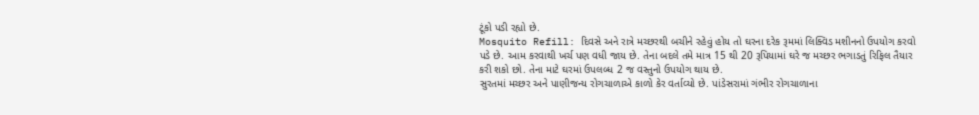ટૂંકો પડી રહ્યો છે.
Mosquito Refill: દિવસે અને રાત્રે મચ્છરથી બચીને રહેવું હોય તો ઘરના દરેક રૂમમાં લિક્વિડ મશીનનો ઉપયોગ કરવો પડે છે. આમ કરવાથી ખર્ચ પણ વધી જાય છે. તેના બદલે તમે માત્ર 15 થી 20 રૂપિયામાં ઘરે જ મચ્છર ભગાડતું રિફિલ તૈયાર કરી શકો છો. તેના માટે ઘરમાં ઉપલબ્ધ 2 જ વસ્તુનો ઉપયોગ થાય છે.
સુરતમાં મચ્છર અને પાણીજન્ય રોગચાળાએ કાળો કેર વર્તાવ્યો છે. પાંડેસરામાં ગંભીર રોગચાળાના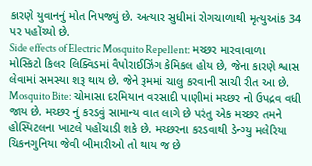કારણે યુવાનનું મોત નિપજ્યું છે. અત્યાર સુધીમાં રોગચાળાથી મૃત્યુઆંક 34 પર પહોંચ્યો છે.
Side effects of Electric Mosquito Repellent: મચ્છર મારવાવાળા મોસ્કિટો કિલર લિક્વિડમાં વૈપોરાઈઝિંગ કેમિકલ હોય છે, જેના કારણે શ્વાસ લેવામાં સમસ્યા શરૂ થાય છે. જેને રૂમમાં ચાલુ કરવાની સાચી રીત આ છે.
Mosquito Bite: ચોમાસા દરમિયાન વરસાદી પાણીમાં મચ્છર નો ઉપદ્રવ વધી જાય છે. મચ્છર નું કરડવું સામાન્ય વાત લાગે છે પરંતુ એક મચ્છર તમને હોસ્પિટલના ખાટલે પહોંચાડી શકે છે. મચ્છરના કરડવાથી ડેન્ગ્યુ મલેરિયા ચિકનગુનિયા જેવી બીમારીઓ તો થાય જ છે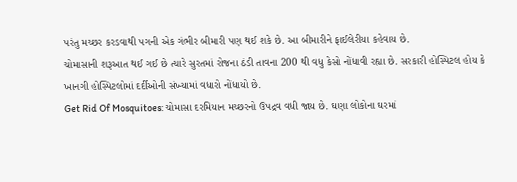પરંતુ મચ્છર કરડવાથી પગની એક ગંભીર બીમારી પણ થઈ શકે છે. આ બીમારીને ફાઈલેરીયા કહેવાય છે.
ચોમાસાની શરૂઆત થઈ ગઈ છે ત્યારે સુરતમાં રોજના ઠંડી તાવના 200 થી વધુ કેસો નોંધાવી રહ્યા છે. સરકારી હોસ્પિટલ હોય કે ખાનગી હોસ્પિટલોમાં દર્દીઓની સંખ્યામાં વધારો નોંધાયો છે.
Get Rid Of Mosquitoes: ચોમાસા દરમિયાન મચ્છરનો ઉપદ્રવ વધી જાય છે. ઘણા લોકોના ઘરમાં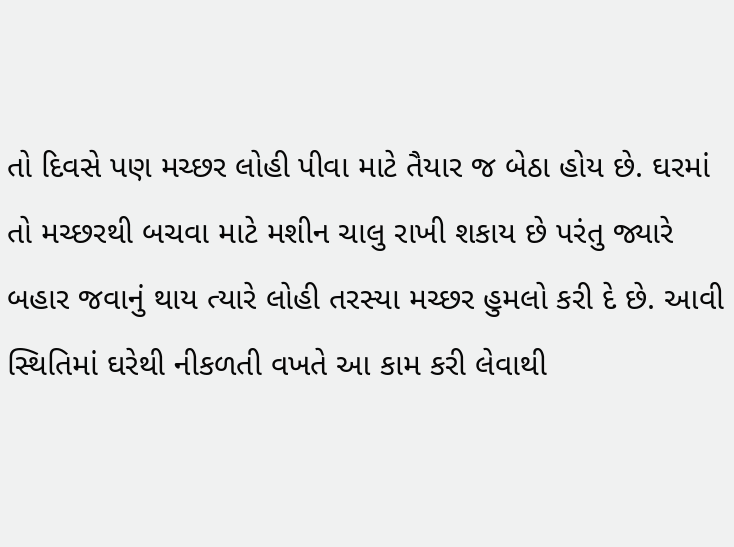તો દિવસે પણ મચ્છર લોહી પીવા માટે તૈયાર જ બેઠા હોય છે. ઘરમાં તો મચ્છરથી બચવા માટે મશીન ચાલુ રાખી શકાય છે પરંતુ જ્યારે બહાર જવાનું થાય ત્યારે લોહી તરસ્યા મચ્છર હુમલો કરી દે છે. આવી સ્થિતિમાં ઘરેથી નીકળતી વખતે આ કામ કરી લેવાથી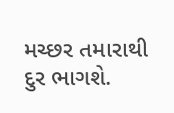મચ્છર તમારાથી દુર ભાગશે.